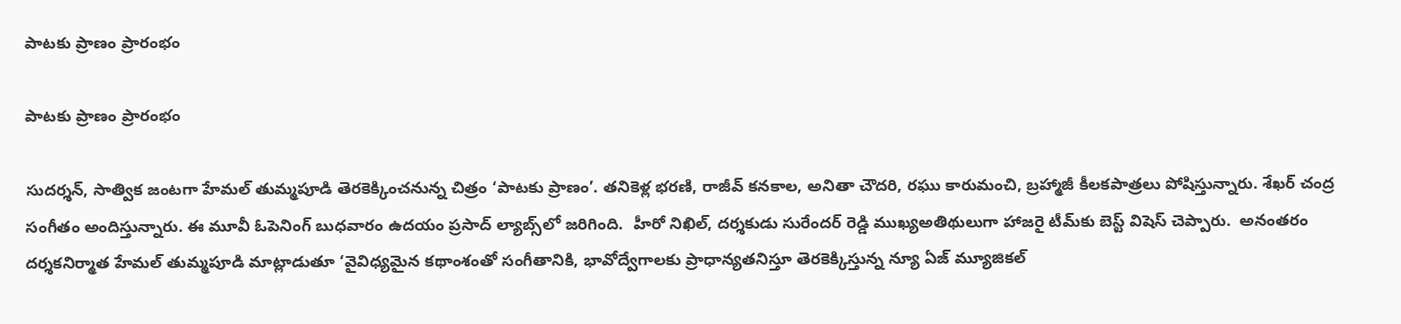పాటకు ప్రాణం ప్రారంభం

పాటకు ప్రాణం ప్రారంభం

సుదర్శన్, సాత్విక జంటగా హేమల్ తుమ్మపూడి తెరకెక్కించనున్న చిత్రం ‘పాటకు ప్రాణం’. తనికెళ్ల భరణి, రాజీవ్ కనకాల, అనితా చౌదరి, రఘు కారుమంచి, బ్రహ్మాజీ కీలకపాత్రలు పోషిస్తున్నారు. శేఖర్ చంద్ర సంగీతం అందిస్తున్నారు. ఈ మూవీ ఓపెనింగ్‌‌‌‌ బుధవారం ఉదయం ప్రసాద్ ల్యాబ్స్‌‌‌‌లో జరిగింది.  హీరో నిఖిల్, దర్శకుడు సురేందర్ రెడ్డి ముఖ్యఅతిథులుగా హాజరై టీమ్‌‌‌‌కు బెస్ట్‌‌‌‌ విషెస్ చెప్పారు.  అనంతరం దర్శకనిర్మాత హేమల్ తుమ్మపూడి మాట్లాడుతూ ‘వైవిధ్యమైన కథాంశంతో సంగీతానికి, భావోద్వేగాలకు ప్రాధాన్యతనిస్తూ తెరకెక్కిస్తున్న న్యూ ఏజ్‌‌‌‌ మ్యూజికల్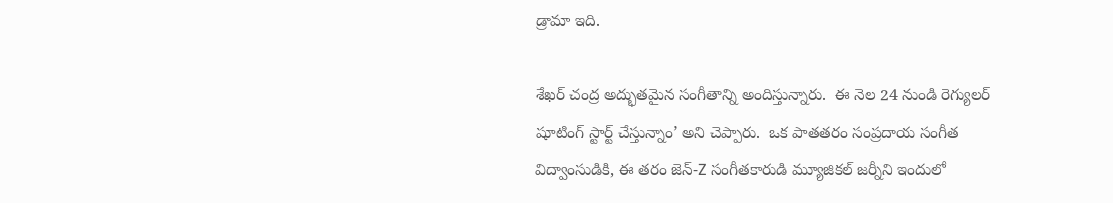డ్రామా ఇది.

శేఖర్ చంద్ర అద్భుతమైన సంగీతాన్ని అందిస్తున్నారు.  ఈ నెల 24 నుండి రెగ్యులర్ షూటింగ్ స్టార్ట్‌‌‌‌ చేస్తున్నాం’ అని చెప్పారు.  ఒక పాతతరం సంప్రదాయ సంగీత విద్వాంసుడికి, ఈ తరం జెన్‌‌‌‌-Z సంగీతకారుడి మ్యూజికల్‌‌‌‌ జర్నీని ఇందులో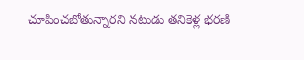చూపించబోతున్నారని నటుడు తనికెళ్ల భరణి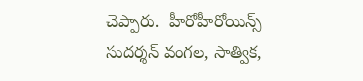చెప్పారు.  హీరోహీరోయిన్స్‌‌‌‌ సుదర్శన్ వంగల, సాత్విక,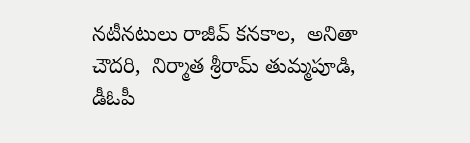నటీనటులు రాజీవ్ కనకాల,  అనితా చౌదరి,  నిర్మాత శ్రీరామ్ తుమ్మపూడి, డీఓపీ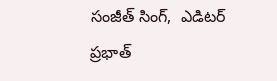సంజీత్ సింగ్,  ఎడిటర్ ప్రభాత్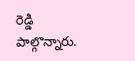రెడ్డి పాల్గొన్నారు.